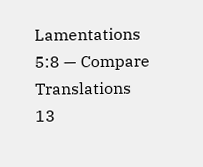Lamentations 5:8 — Compare Translations
13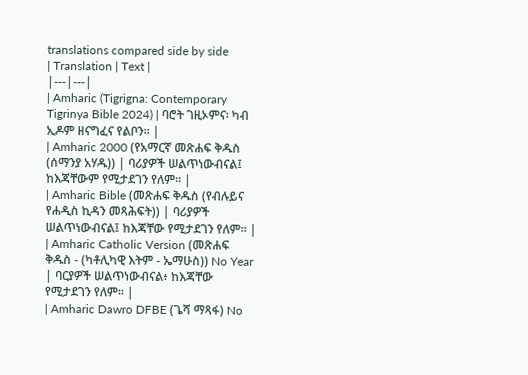translations compared side by side
| Translation | Text |
|---|---|
| Amharic (Tigrigna: Contemporary Tigrinya Bible 2024) | ባሮት ገዚኦምና፡ ካብ ኢዶም ዘናግፈና የልቦን። |
| Amharic 2000 (የአማርኛ መጽሐፍ ቅዱስ (ሰማንያ አሃዱ)) | ባሪያዎች ሠልጥነውብናል፤ ከእጃቸውም የሚታደገን የለም። |
| Amharic Bible (መጽሐፍ ቅዱስ (የብሉይና የሐዲስ ኪዳን መጻሕፍት)) | ባሪያዎች ሠልጥነውብናል፤ ከእጃቸው የሚታደገን የለም። |
| Amharic Catholic Version (መጽሐፍ ቅዱስ - (ካቶሊካዊ እትም - ኤማሁስ)) No Year | ባርያዎች ሠልጥነውብናል፥ ከእጃቸው የሚታደገን የለም። |
| Amharic Dawro DFBE (ጌሻ ማጻፋ) No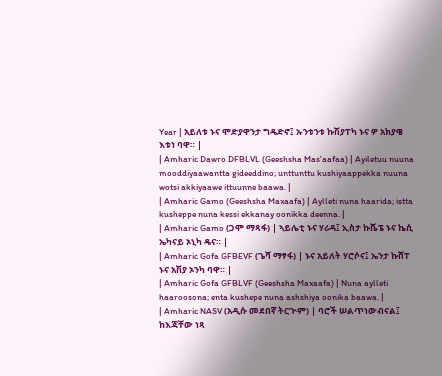Year | አይለቱ ኑና ሞድያዋንታ ግዴድኖ፤ ኡንቱንቱ ኩሽያፐካ ኑና ዎ አክያዌ እቱነ ባዋ። |
| Amharic Dawro DFBLVL (Geeshsha Mas'aafaa) | Ayiletuu nuuna mooddiyaawantta gideeddino; unttunttu kushiyaappekka nuuna wotsi akkiyaawe ittuunne baawa. |
| Amharic Gamo (Geeshsha Maxaafa) | Aylleti nuna haarida; istta kusheppe nuna kessi ekkanay oonikka deenna. |
| Amharic Gamo (ጋሞ ማጻፋ) | ኣይሌቲ ኑና ሃሪዳ፤ ኢስታ ኩሼፔ ኑና ኬሲ ኤካናይ ኦኒካ ዴና። |
| Amharic Gofa GFBEVF (ጌሻ ማፃፋ) | ኑና አይለት ሃሮሶና፤ ኤንታ ኩሸፐ ኑና አሽያ ኦንካ ባዋ። |
| Amharic Gofa GFBLVF (Geeshsha Maxaafa) | Nuna aylleti haaroosona; enta kushepe nuna ashshiya oonika baawa. |
| Amharic NASV (አዲሱ መደበኛ ትርጒም) | ባሮች ሠልጥነውብናል፤ ከእጃቸው ነጻ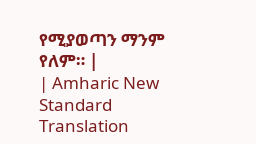የሚያወጣን ማንም የለም። |
| Amharic New Standard Translation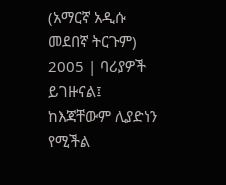(አማርኛ አዲሱ መደበኛ ትርጉም) 2005 | ባሪያዎች ይገዙናል፤ ከእጃቸውም ሊያድነን የሚችል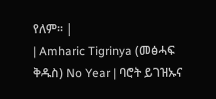የለም። |
| Amharic Tigrinya (መፅሓፍ ቅዱስ) No Year | ባሮት ይገዝኡና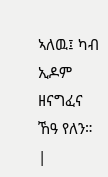ኣለዉ፤ ካብ ኢዶም ዘናግፈና ኸዓ የለን። |